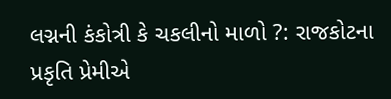લગ્નની કંકોત્રી કે ચકલીનો માળો ?: રાજકોટના પ્રકૃતિ પ્રેમીએ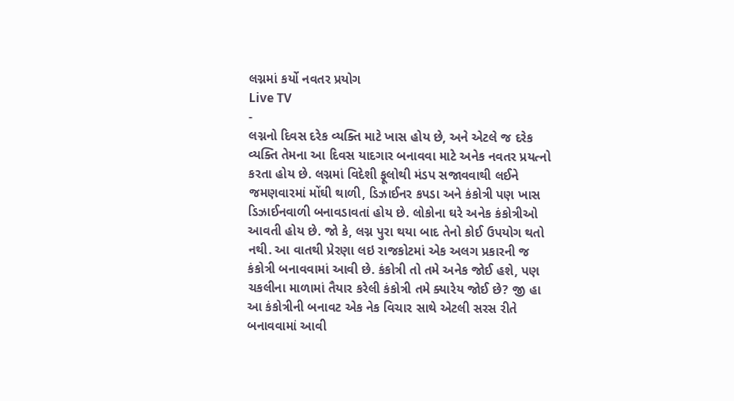લગ્નમાં કર્યો નવતર પ્રયોગ
Live TV
-
લગ્નનો દિવસ દરેક વ્યક્તિ માટે ખાસ હોય છે, અને એટલે જ દરેક વ્યક્તિ તેમના આ દિવસ યાદગાર બનાવવા માટે અનેક નવતર પ્રયત્નો કરતા હોય છે. લગ્નમાં વિદેશી ફૂલોથી મંડપ સજાવવાથી લઈને જમણવારમાં મોંઘી થાળી, ડિઝાઈનર કપડા અને કંકોત્રી પણ ખાસ ડિઝાઈનવાળી બનાવડાવતાં હોય છે. લોકોના ઘરે અનેક કંકોત્રીઓ આવતી હોય છે. જો કે, લગ્ન પુરા થયા બાદ તેનો કોઈ ઉપયોગ થતો નથી. આ વાતથી પ્રેરણા લઇ રાજકોટમાં એક અલગ પ્રકારની જ કંકોત્રી બનાવવામાં આવી છે. કંકોત્રી તો તમે અનેક જોઈ હશે, પણ ચકલીના માળામાં તૈયાર કરેલી કંકોત્રી તમે ક્યારેય જોઈ છે? જી હા આ કંકોત્રીની બનાવટ એક નેક વિચાર સાથે એટલી સરસ રીતે બનાવવામાં આવી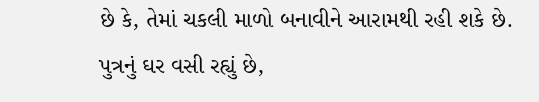છે કે, તેમાં ચકલી માળો બનાવીને આરામથી રહી શકે છે.
પુત્રનું ઘર વસી રહ્યું છે,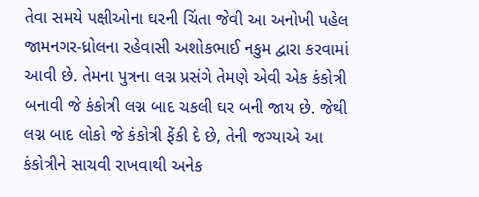તેવા સમયે પક્ષીઓના ઘરની ચિંતા જેવી આ અનોખી પહેલ જામનગર-ધ્રોલના રહેવાસી અશોકભાઈ નકુમ દ્વારા કરવામાં આવી છે. તેમના પુત્રના લગ્ન પ્રસંગે તેમણે એવી એક કંકોત્રી બનાવી જે કંકોત્રી લગ્ન બાદ ચકલી ઘર બની જાય છે. જેથી લગ્ન બાદ લોકો જે કંકોત્રી ફેંકી દે છે, તેની જગ્યાએ આ કંકોત્રીને સાચવી રાખવાથી અનેક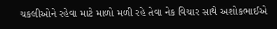ચકલીઓને રહેવા માટે માળો મળી રહે તેવા નેક વિચાર સાથે અશોકભાઈએ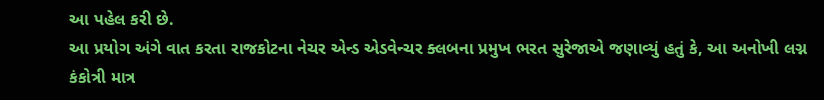આ પહેલ કરી છે.
આ પ્રયોગ અંગે વાત કરતા રાજકોટના નેચર એન્ડ એડવેન્ચર ક્લબના પ્રમુખ ભરત સુરેજાએ જણાવ્યું હતું કે, આ અનોખી લગ્ન કંકોત્રી માત્ર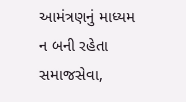આમંત્રણનું માધ્યમ ન બની રહેતા સમાજસેવા,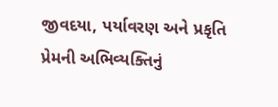જીવદયા, પર્યાવરણ અને પ્રકૃતિ પ્રેમની અભિવ્યક્તિનું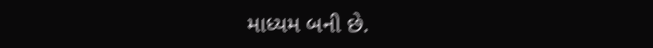માધ્યમ બની છે.